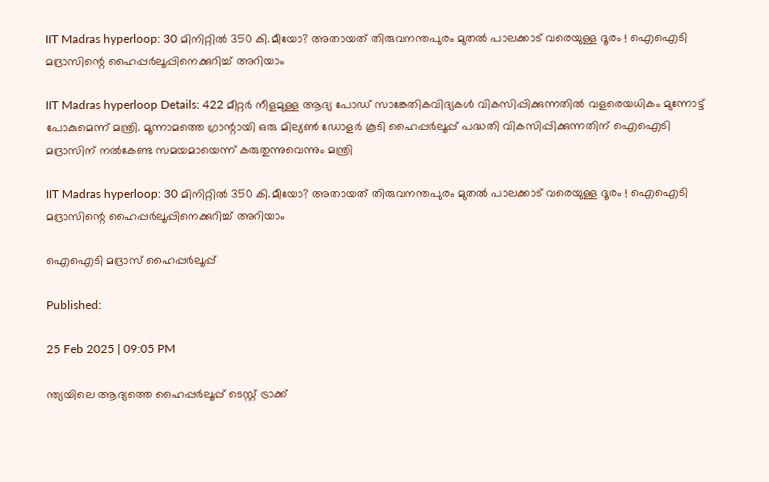IIT Madras hyperloop: 30 മിനിറ്റില്‍ 350 കി.മീയോ? അതായത് തിരുവനന്തപുരം മുതല്‍ പാലക്കാട് വരെയുള്ള ദൂരം ! ഐഐടി മദ്രാസിന്റെ ഹൈപ്പര്‍ലൂപ്പിനെക്കുറിച്ച് അറിയാം

IIT Madras hyperloop Details: 422 മീറ്റർ നീളമുള്ള ആദ്യ പോഡ് സാങ്കേതികവിദ്യകൾ വികസിപ്പിക്കുന്നതിൽ വളരെയധികം മുന്നോട്ട് പോകുമെന്ന് മന്ത്രി. മൂന്നാമത്തെ ഗ്രാന്റായി ഒരു മില്യണ്‍ ഡോളര്‍ കൂടി ഹൈപ്പര്‍ലൂപ്പ് പദ്ധതി വികസിപ്പിക്കുന്നതിന് ഐഐടി മദ്രാസിന് നല്‍കേണ്ട സമയമായെന്ന് കരുതുന്നുവെന്നും മന്ത്രി

IIT Madras hyperloop: 30 മിനിറ്റില്‍ 350 കി.മീയോ? അതായത് തിരുവനന്തപുരം മുതല്‍ പാലക്കാട് വരെയുള്ള ദൂരം ! ഐഐടി മദ്രാസിന്റെ ഹൈപ്പര്‍ലൂപ്പിനെക്കുറിച്ച് അറിയാം

ഐഐടി മദ്രാസ് ഹൈപ്പര്‍ലൂപ്പ്‌

Published:

25 Feb 2025 | 09:05 PM

ന്ത്യയിലെ ആദ്യത്തെ ഹൈപ്പർലൂപ്പ് ടെസ്റ്റ് ട്രാക്ക്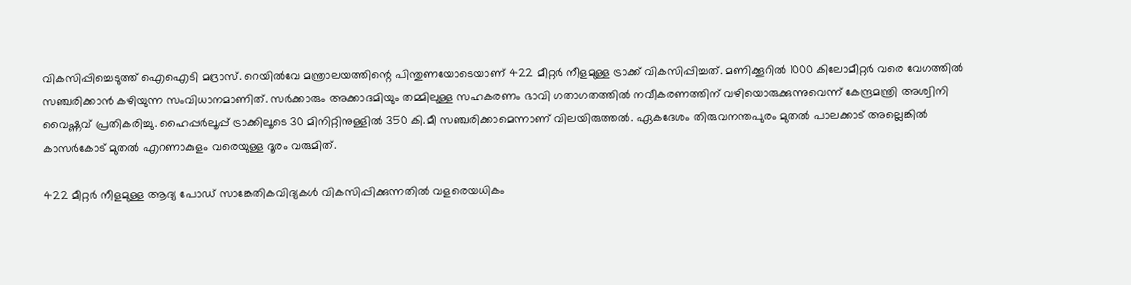വികസിപ്പിച്ചെടുത്ത് ഐഐടി മദ്രാസ്. റെയില്‍വേ മന്ത്രാലയത്തിന്റെ പിന്തുണയോടെയാണ് 422 മീറ്റര്‍ നീളമുള്ള ട്രാക്ക് വികസിപ്പിച്ചത്. മണിക്കൂറില്‍ 1000 കിലോമീറ്റര്‍ വരെ വേഗത്തില്‍ സഞ്ചരിക്കാന്‍ കഴിയുന്ന സംവിധാനമാണിത്. സര്‍ക്കാരും അക്കാദമിയും തമ്മിലുള്ള സഹകരണം ഭാവി ഗതാഗതത്തിൽ നവീകരണത്തിന് വഴിയൊരുക്കുന്നുവെന്ന്‌ കേന്ദ്രമന്ത്രി അശ്വിനി വൈഷ്ണവ് പ്രതികരിച്ചു. ഹൈപ്പര്‍ലൂപ്പ് ട്രാക്കിലൂടെ 30 മിനിറ്റിനുള്ളില്‍ 350 കി.മീ സഞ്ചരിക്കാമെന്നാണ് വിലയിരുത്തല്‍. ഏകദേശം തിരുവനന്തപുരം മുതല്‍ പാലക്കാട് അല്ലെങ്കില്‍ കാസര്‍കോട് മുതല്‍ എറണാകുളം വരെയുള്ള ദൂരം വരുമിത്.

422 മീറ്റർ നീളമുള്ള ആദ്യ പോഡ് സാങ്കേതികവിദ്യകൾ വികസിപ്പിക്കുന്നതിൽ വളരെയധികം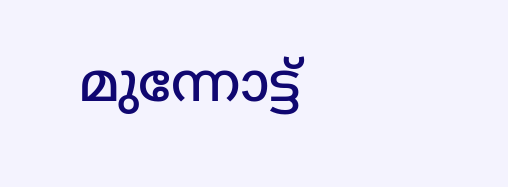മുന്നോട്ട്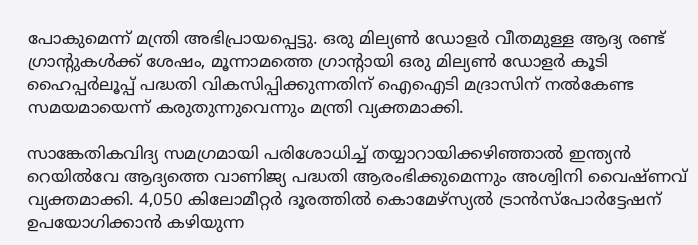പോകുമെന്ന് മന്ത്രി അഭിപ്രായപ്പെട്ടു. ഒരു മില്യണ്‍ ഡോളര്‍ വീതമുള്ള ആദ്യ രണ്ട് ഗ്രാന്റുകള്‍ക്ക് ശേഷം, മൂന്നാമത്തെ ഗ്രാന്റായി ഒരു മില്യണ്‍ ഡോളര്‍ കൂടി ഹൈപ്പര്‍ലൂപ്പ് പദ്ധതി വികസിപ്പിക്കുന്നതിന് ഐഐടി മദ്രാസിന് നല്‍കേണ്ട സമയമായെന്ന് കരുതുന്നുവെന്നും മന്ത്രി വ്യക്തമാക്കി.

സാങ്കേതികവിദ്യ സമഗ്രമായി പരിശോധിച്ച് തയ്യാറായിക്കഴിഞ്ഞാൽ ഇന്ത്യൻ റെയിൽവേ ആദ്യത്തെ വാണിജ്യ പദ്ധതി ആരംഭിക്കുമെന്നും അശ്വിനി വൈഷ്ണവ് വ്യക്തമാക്കി. 4,050 കിലോമീറ്റര്‍ ദൂരത്തില്‍ കൊമേഴ്‌സ്യല്‍ ട്രാന്‍സ്‌പോര്‍ട്ടേഷന് ഉപയോഗിക്കാന്‍ കഴിയുന്ന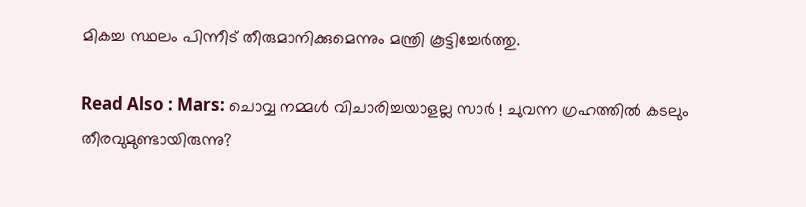മികച്ച സ്ഥലം പിന്നീട് തീരുമാനിക്കുമെന്നും മന്ത്രി കൂട്ടിച്ചേര്‍ത്തു.

Read Also : Mars: ചൊവ്വ നമ്മള്‍ വിചാരിച്ചയാളല്ല സാര്‍ ! ചുവന്ന ഗ്രഹത്തില്‍ കടലും തീരവുമുണ്ടായിരുന്നു?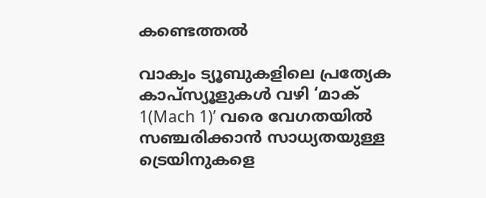കണ്ടെത്തല്‍

വാക്വം ട്യൂബുകളിലെ പ്രത്യേക കാപ്സ്യൂളുകൾ വഴി ‘മാക് 1(Mach 1)’ വരെ വേഗതയിൽ സഞ്ചരിക്കാൻ സാധ്യതയുള്ള ട്രെയിനുകളെ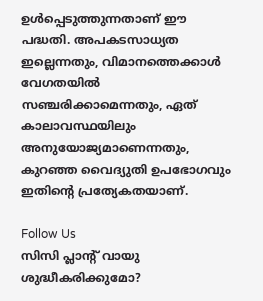ഉൾപ്പെടുത്തുന്നതാണ് ഈ പദ്ധതി. അപകടസാധ്യത ഇല്ലെന്നതും, വിമാനത്തെക്കാള്‍ വേഗതയില്‍ സഞ്ചരിക്കാമെന്നതും, ഏത് കാലാവസ്ഥയിലും അനുയോജ്യമാണെന്നതും, കുറഞ്ഞ വൈദ്യുതി ഉപഭോഗവും ഇതിന്റെ പ്രത്യേകതയാണ്.

Follow Us
സിസി പ്ലാന്‍റ് വായു ശുദ്ധീകരിക്കുമോ?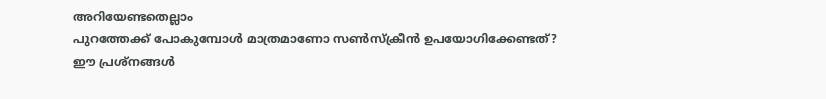അറിയേണ്ടതെല്ലാം
പുറത്തേക്ക് പോകുമ്പോള്‍ മാത്രമാണോ സണ്‍സ്‌ക്രീന്‍ ഉപയോഗിക്കേണ്ടത്?
ഈ പ്രശ്നങ്ങൾ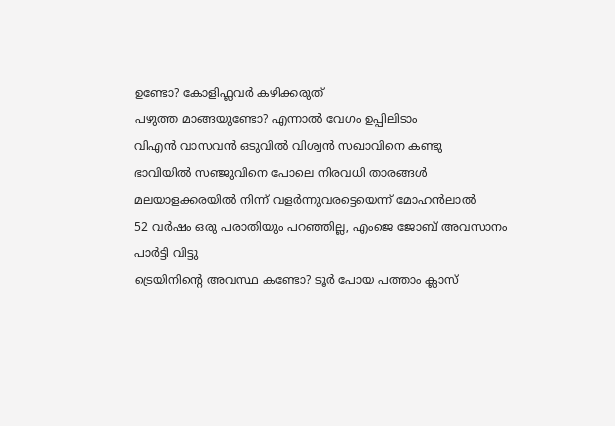ഉണ്ടോ? കോളിഫ്ലവർ കഴിക്കരുത്
പഴുത്ത മാങ്ങയുണ്ടോ? എന്നാല്‍ വേഗം ഉപ്പിലിടാം
വിഎൻ വാസവൻ ഒടുവിൽ വിശ്വൻ സഖാവിനെ കണ്ടു
ഭാവിയില്‍ സഞ്ജുവിനെ പോലെ നിരവധി താരങ്ങള്‍ മലയാളക്കരയില്‍ നിന്ന്‌ വളര്‍ന്നുവരട്ടെയെന്ന് മോഹന്‍ലാല്‍
52 വർഷം ഒരു പരാതിയും പറഞ്ഞില്ല, എംജെ ജോബ് അവസാനം പാർട്ടി വിട്ടു
ട്രെയിനിന്റെ അവസ്ഥ കണ്ടോ? ടൂര്‍ പോയ പത്താം ക്ലാസ്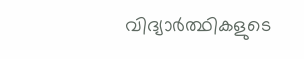വിദ്യാര്‍ത്ഥികളുടെ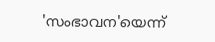'സംഭാവന'യെന്ന്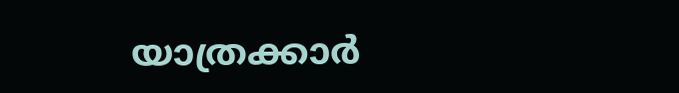യാത്രക്കാര്‍